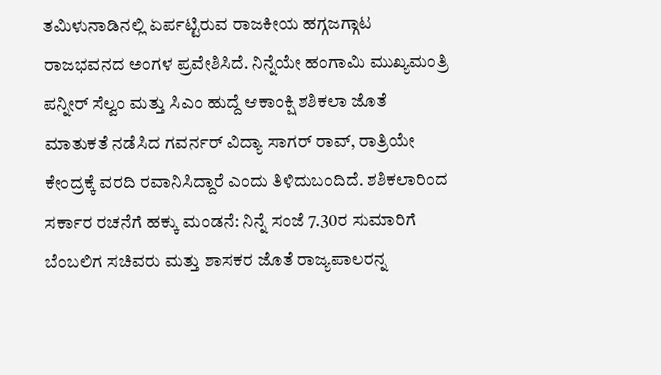ತಮಿಳುನಾಡಿನಲ್ಲಿ ಏರ್ಪಟ್ಟಿರುವ ರಾಜಕೀಯ ಹಗ್ಗಜಗ್ಗಾಟ ರಾಜಭವನದ ಅಂಗಳ ಪ್ರವೇಶಿಸಿದೆ. ನಿನ್ನೆಯೇ ಹಂಗಾಮಿ ಮುಖ್ಯಮಂತ್ರಿ ಪನ್ನೀರ್ ಸೆಲ್ವಂ ಮತ್ತು ಸಿಎಂ ಹುದ್ದೆ ಆಕಾಂಕ್ಷಿ ಶಶಿಕಲಾ ಜೊತೆ ಮಾತುಕತೆ ನಡೆಸಿದ ಗವರ್ನರ್ ವಿದ್ಯಾ ಸಾಗರ್ ರಾವ್, ರಾತ್ರಿಯೇ ಕೇಂದ್ರಕ್ಕೆ ವರದಿ ರವಾನಿಸಿದ್ದಾರೆ ಎಂದು ತಿಳಿದುಬಂದಿದೆ. ಶಶಿಕಲಾರಿಂದ ಸರ್ಕಾರ ರಚನೆಗೆ ಹಕ್ಕು ಮಂಡನೆ: ನಿನ್ನೆ ಸಂಜೆ 7.30ರ ಸುಮಾರಿಗೆ ಬೆಂಬಲಿಗ ಸಚಿವರು ಮತ್ತು ಶಾಸಕರ ಜೊತೆ ರಾಜ್ಯಪಾಲರನ್ನ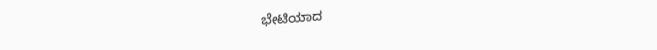ಭೇಟಿಯಾದ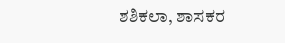ಶಶಿಕಲಾ, ಶಾಸಕರ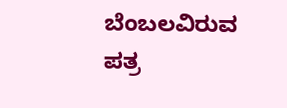ಬೆಂಬಲವಿರುವ ಪತ್ರ